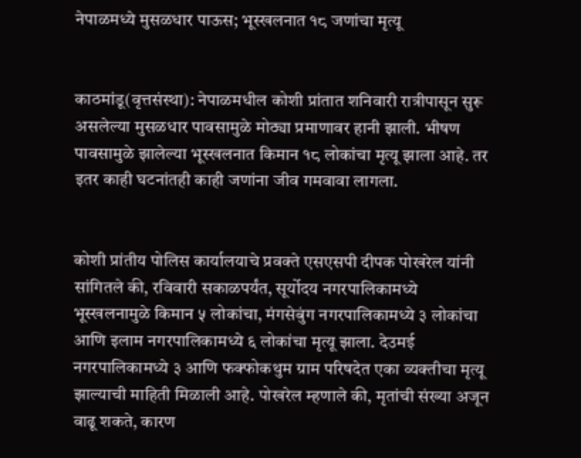नेपाळमध्ये मुसळधार पाऊस; भूस्खलनात १८ जणांचा मृत्यू


काठमांडू(वृत्तसंस्था): नेपाळमधील कोशी प्रांतात शनिवारी रात्रीपासून सुरू असलेल्या मुसळधार पावसामुळे मोठ्या प्रमाणावर हानी झाली. भीषण पावसामुळे झालेल्या भूस्खलनात किमान १८ लोकांचा मृत्यू झाला आहे. तर इतर काही घटनांतही काही जणांना जीव गमवावा लागला.


कोशी प्रांतीय पोलिस कार्यालयाचे प्रवक्ते एसएसपी दीपक पोखरेल यांनी सांगितले की, रविवारी सकाळपर्यंत, सूर्योदय नगरपालिकामध्ये भूस्खलनामुळे किमान ५ लोकांचा, मंगसेबुंग नगरपालिकामध्ये ३ लोकांचा आणि इलाम नगरपालिकामध्ये ६ लोकांचा मृत्यू झाला. देउमई नगरपालिकामध्ये ३ आणि फक्फोकथुम ग्राम परिषदेत एका व्यक्तीचा मृत्यू झाल्याची माहिती मिळाली आहे. पोखरेल म्हणाले की, मृतांची संख्या अजून वाढू शकते, कारण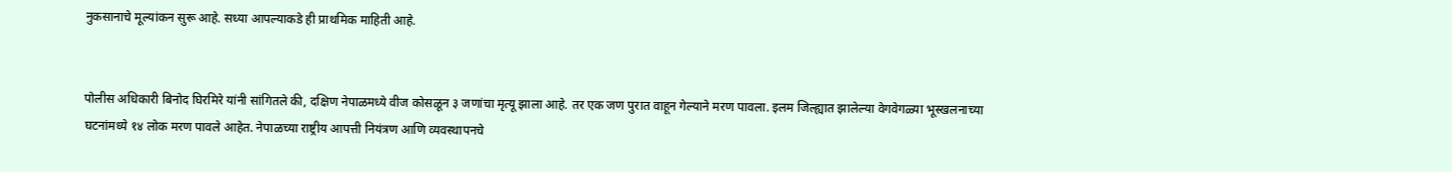नुकसानाचे मूल्यांकन सुरू आहे. सध्या आपल्याकडे ही प्राथमिक माहिती आहे.


पोलीस अधिकारी बिनोद घिरमिरे यांनी सांगितले की, दक्षिण नेपाळमध्ये वीज कोसळून ३ जणांचा मृत्यू झाला आहे. तर एक जण पुरात वाहून गेल्याने मरण पावला. इलम जिल्ह्यात झालेल्या वेगवेगळ्या भूस्खलनाच्या घटनांमध्ये १४ लोक मरण पावले आहेत. नेपाळच्या राष्ट्रीय आपत्ती नियंत्रण आणि व्यवस्थापनचे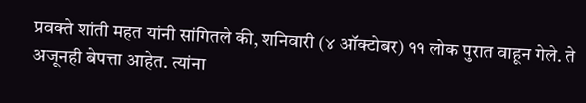प्रवक्ते शांती महत यांनी सांगितले की, शनिवारी (४ ऑक्टोबर) ११ लोक पुरात वाहून गेले. ते अजूनही बेपत्ता आहेत. त्यांना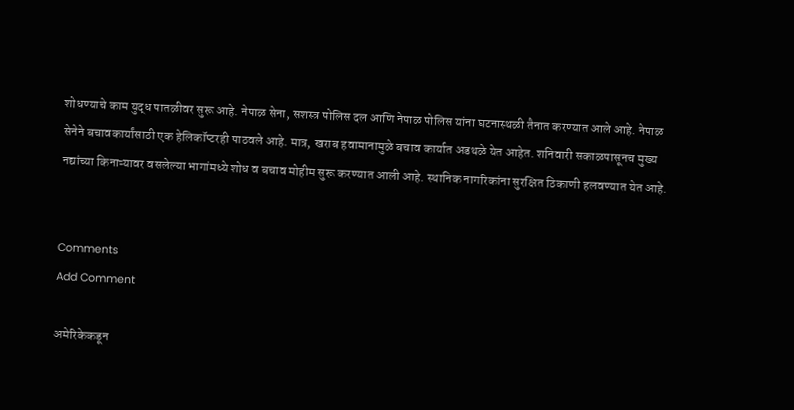शोधण्याचे काम युद्ध पातळीवर सुरू आहे. नेपाळ सेना, सशस्त्र पोलिस दल आणि नेपाळ पोलिस यांना घटनास्थळी तैनात करण्यात आले आहे. नेपाळ सेनेने बचावकार्यांसाठी एक हेलिकॉप्टरही पाठवले आहे. मात्र, खराब हवामानामुळे बचाव कार्यात अडथळे येत आहेत. शनिवारी सकाळपासूनच मुख्य नद्यांच्या किनाऱ्यावर वसलेल्या भागांमध्ये शोध व बचाव मोहीम सुरू करण्यात आली आहे. स्थानिक नागरिकांना सुरक्षित ठिकाणी हलवण्यात येत आहे.


Comments
Add Comment

अमेरिकेकडून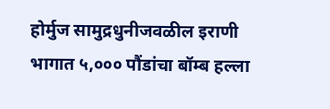होर्मुज सामुद्रधुनीजवळील इराणी भागात ५,००० पौंडांचा बॉम्ब हल्ला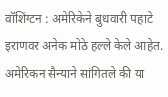वॉशिंग्टन : अमेरिकेने बुधवारी पहाटे इराणवर अनेक मोठे हल्ले केले आहेत. अमेरिकन सैन्याने सांगितले की या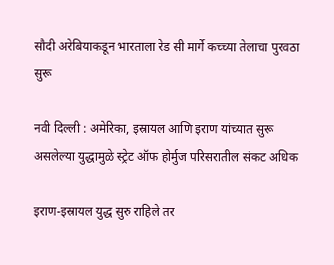सौदी अरेबियाकडून भारताला रेड सी मार्गे कच्च्या तेलाचा पुरवठा सुरू

नवी दिल्ली : अमेरिका, इस्रायल आणि इराण यांच्यात सुरू असलेल्या युद्धामुळे स्ट्रेट ऑफ होर्मुज परिसरातील संकट अधिक

इराण-इस्रायल युद्ध सुरु राहिले तर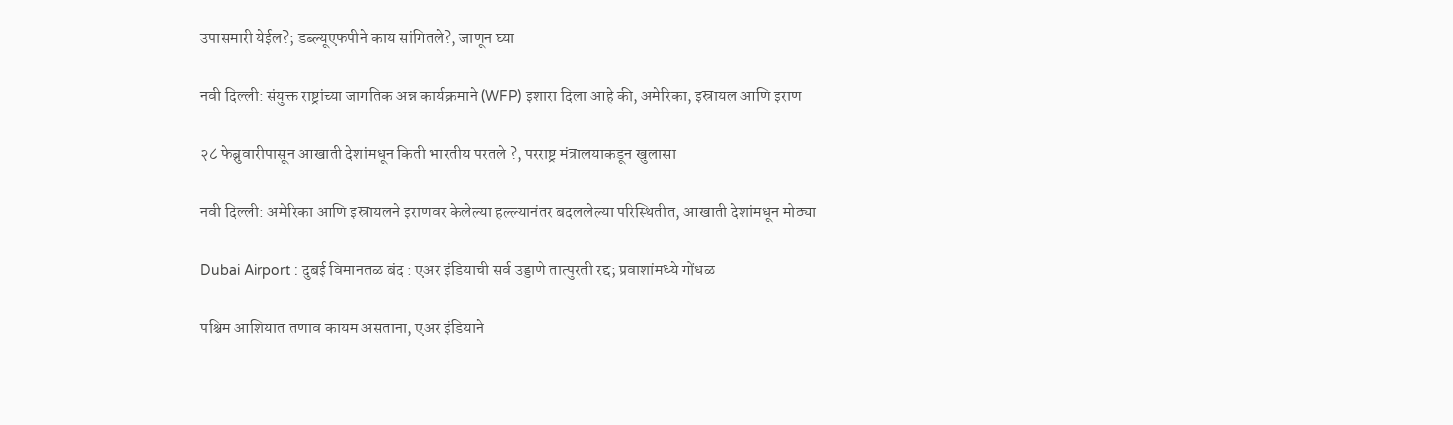उपासमारी येईल?; डब्ल्यूएफपीने काय सांगितले?, जाणून घ्या

नवी दिल्ली: संयुक्त राष्ट्रांच्या जागतिक अन्न कार्यक्रमाने (WFP) इशारा दिला आहे की, अमेरिका, इस्रायल आणि इराण

२८ फेब्रुवारीपासून आखाती देशांमधून किती भारतीय परतले ?, परराष्ट्र मंत्रालयाकडून खुलासा

नवी दिल्ली: अमेरिका आणि इस्रायलने इराणवर केलेल्या हल्ल्यानंतर बदललेल्या परिस्थितीत, आखाती देशांमधून मोठ्या

Dubai Airport : दुबई विमानतळ बंद : एअर इंडियाची सर्व उड्डाणे तात्पुरती रद्द; प्रवाशांमध्ये गोंधळ

पश्चिम आशियात तणाव कायम असताना, एअर इंडियाने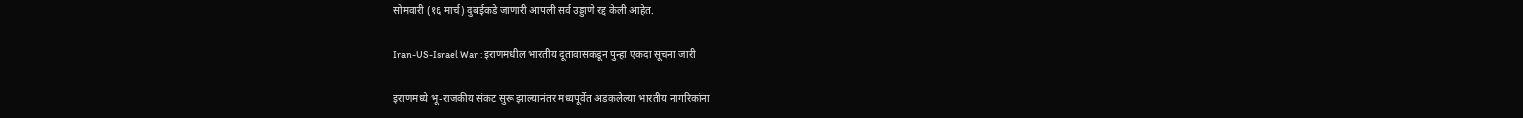सोमवारी (१६ मार्च) दुबईकडे जाणारी आपली सर्व उड्डाणे रद्द केली आहेत.

Iran-US-Israel War : इराणमधील भारतीय दूतावासकडून पुन्हा एकदा सूचना जारी

इराणमध्ये भू-राजकीय संकट सुरू झाल्यानंतर मध्यपूर्वेत अडकलेल्या भारतीय नागरिकांना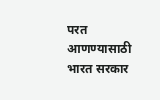परत आणण्यासाठी भारत सरकार